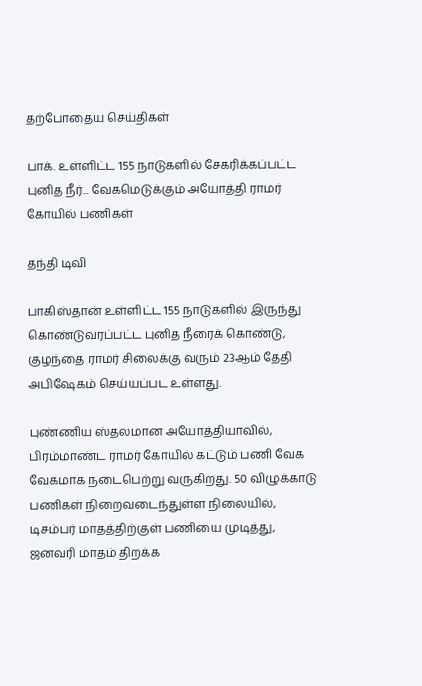தற்போதைய செய்திகள்

பாக். உள்ளிட்ட 155 நாடுகளில் சேகரிக்கப்பட்ட புனித நீர்... வேகமெடுக்கும் அயோத்தி ராமர் கோயில் பணிகள்

தந்தி டிவி

பாகிஸ்தான் உள்ளிட்ட 155 நாடுகளில் இருந்து கொண்டுவரப்பட்ட புனித நீரைக் கொண்டு, குழந்தை ராமர் சிலைக்கு வரும் 23ஆம் தேதி அபிஷேகம் செய்யப்பட உள்ளது.

புண்ணிய ஸ்தலமான அயோத்தியாவில், பிரம்மாண்ட ராமர் கோயில் கட்டும் பணி வேக வேகமாக நடைபெற்று வருகிறது. 50 விழுக்காடு பணிகள் நிறைவடைந்துள்ள நிலையில், டிசம்பர் மாத‌த்திற்குள் பணியை முடித்து, ஜனவரி மாதம் திறக்க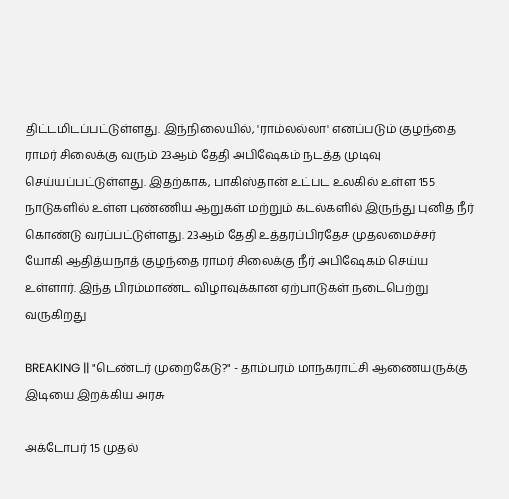திட்டமிடப்பட்டுள்ளது. இந்நிலையில், 'ராம்ல‌ல்லா' எனப்படும் குழந்தை ராமர் சிலைக்கு வரும் 23ஆம் தேதி அபிஷேகம் நடத்த முடிவு செய்யப்பட்டுள்ளது. இதற்காக, பாகிஸ்தான் உட்பட உலகில் உள்ள 155 நாடுகளில் உள்ள புண்ணிய ஆறுகள் மற்றும் கடல்களில் இருந்து புனித நீர் கொண்டு வரப்பட்டுள்ளது. 23ஆம் தேதி உத்தரப்பிரதேச முதலமைச்சர் யோகி ஆதித்யநாத் குழந்தை ராமர் சிலைக்கு நீர் அபிஷேகம் செய்ய உள்ளார். இந்த பிரம்மாண்ட விழாவுக்கான ஏற்பாடுகள் நடைபெற்று வருகிறது

BREAKING || "டெண்டர் முறைகேடு?" - தாம்பரம் மாநகராட்சி ஆணையருக்கு இடியை இறக்கிய அரசு

அக்டோபர் 15 முதல்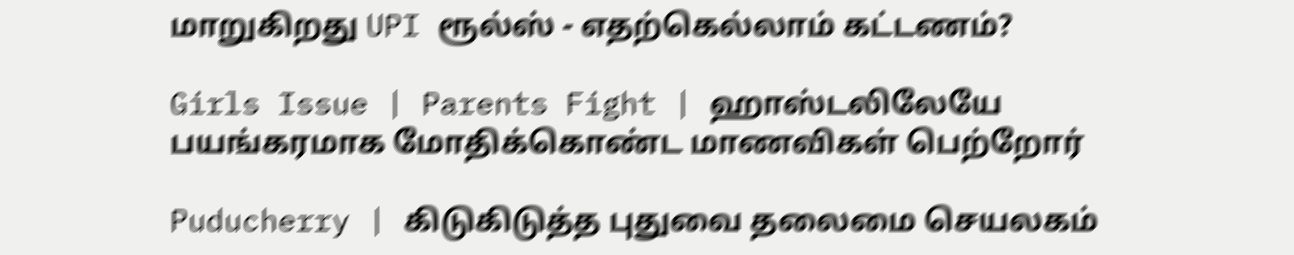மாறுகிறது UPI ரூல்ஸ் - எதற்கெல்லாம் கட்டணம்?

Girls Issue | Parents Fight | ஹாஸ்டலிலேயே பயங்கரமாக மோதிக்கொண்ட மாணவிகள் பெற்றோர்

Puducherry | கிடுகிடுத்த புதுவை தலைமை செயலகம்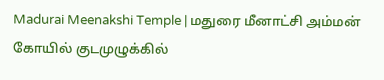Madurai Meenakshi Temple | மதுரை மீனாட்சி அம்மன் கோயில் குடமுழுக்கில்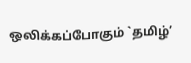ஒலிக்கப்போகும் `தமிழ்’